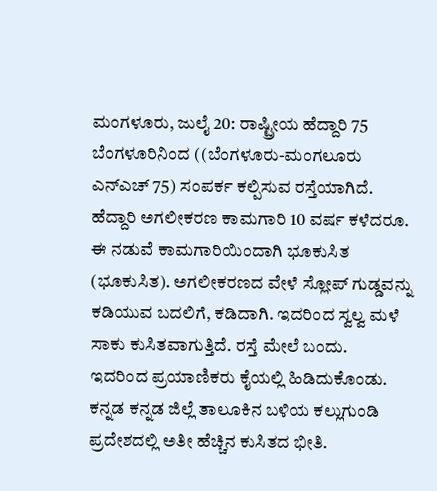ಮಂಗಳೂರು, ಜುಲೈ 20: ರಾಷ್ಟ್ರೀಯ ಹೆದ್ದಾರಿ 75 ಬೆಂಗಳೂರಿನಿಂದ ((ಬೆಂಗಳೂರು-ಮಂಗಲೂರು ಎನ್ಎಚ್ 75) ಸಂಪರ್ಕ ಕಲ್ಪಿಸುವ ರಸ್ತೆಯಾಗಿದೆ. ಹೆದ್ದಾರಿ ಅಗಲೀಕರಣ ಕಾಮಗಾರಿ 10 ವರ್ಷ ಕಳೆದರೂ. ಈ ನಡುವೆ ಕಾಮಗಾರಿಯಿಂದಾಗಿ ಭೂಕುಸಿತ (ಭೂಕುಸಿತ). ಅಗಲೀಕರಣದ ವೇಳೆ ಸ್ಲೋಪ್ ಗುಡ್ಡವನ್ನು ಕಡಿಯುವ ಬದಲಿಗೆ, ಕಡಿದಾಗಿ. ಇದರಿಂದ ಸ್ವಲ್ವ ಮಳೆ ಸಾಕು ಕುಸಿತವಾಗುತ್ತಿದೆ. ರಸ್ತೆ ಮೇಲೆ ಬಂದು.
ಇದರಿಂದ ಪ್ರಯಾಣಿಕರು ಕೈಯಲ್ಲಿ ಹಿಡಿದುಕೊಂಡು. ಕನ್ನಡ ಕನ್ನಡ ಜಿಲ್ಲೆ ತಾಲೂಕಿನ ಬಳಿಯ ಕಲ್ಲುಗುಂಡಿ ಪ್ರದೇಶದಲ್ಲಿ ಅತೀ ಹೆಚ್ಚಿನ ಕುಸಿತದ ಭೀತಿ.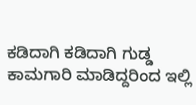ಕಡಿದಾಗಿ ಕಡಿದಾಗಿ ಗುಡ್ಡ ಕಾಮಗಾರಿ ಮಾಡಿದ್ದರಿಂದ ಇಲ್ಲಿ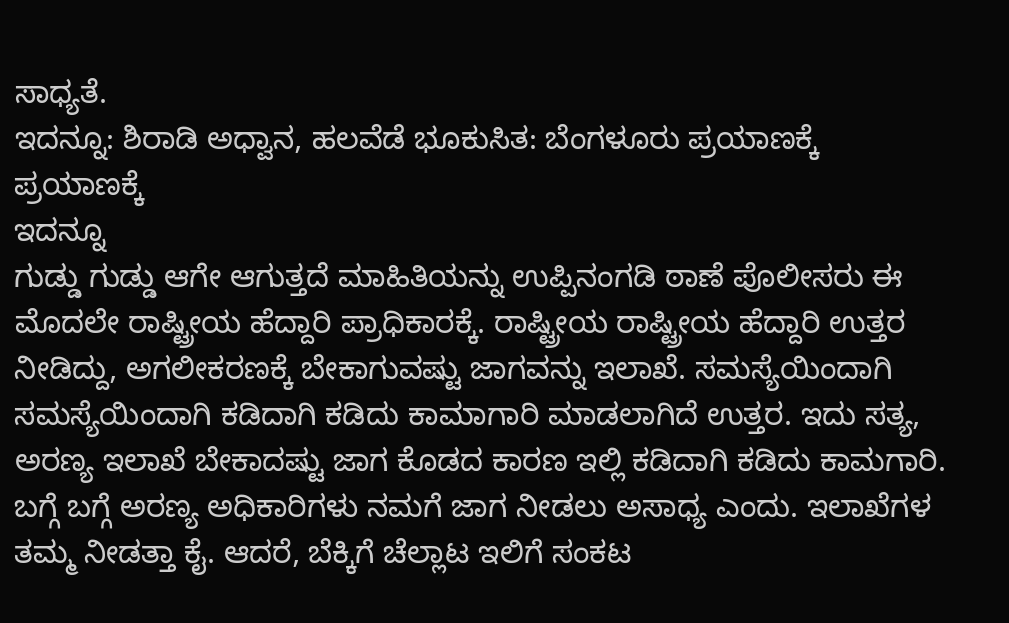ಸಾಧ್ಯತೆ.
ಇದನ್ನೂ: ಶಿರಾಡಿ ಅಧ್ವಾನ, ಹಲವೆಡೆ ಭೂಕುಸಿತ: ಬೆಂಗಳೂರು ಪ್ರಯಾಣಕ್ಕೆ ಪ್ರಯಾಣಕ್ಕೆ
ಇದನ್ನೂ
ಗುಡ್ಡು ಗುಡ್ಡು ಆಗೇ ಆಗುತ್ತದೆ ಮಾಹಿತಿಯನ್ನು ಉಪ್ಪಿನಂಗಡಿ ಠಾಣೆ ಪೊಲೀಸರು ಈ ಮೊದಲೇ ರಾಷ್ಟ್ರೀಯ ಹೆದ್ದಾರಿ ಪ್ರಾಧಿಕಾರಕ್ಕೆ. ರಾಷ್ಟ್ರೀಯ ರಾಷ್ಟ್ರೀಯ ಹೆದ್ದಾರಿ ಉತ್ತರ ನೀಡಿದ್ದು, ಅಗಲೀಕರಣಕ್ಕೆ ಬೇಕಾಗುವಷ್ಟು ಜಾಗವನ್ನು ಇಲಾಖೆ. ಸಮಸ್ಯೆಯಿಂದಾಗಿ ಸಮಸ್ಯೆಯಿಂದಾಗಿ ಕಡಿದಾಗಿ ಕಡಿದು ಕಾಮಾಗಾರಿ ಮಾಡಲಾಗಿದೆ ಉತ್ತರ. ಇದು ಸತ್ಯ, ಅರಣ್ಯ ಇಲಾಖೆ ಬೇಕಾದಷ್ಟು ಜಾಗ ಕೊಡದ ಕಾರಣ ಇಲ್ಲಿ ಕಡಿದಾಗಿ ಕಡಿದು ಕಾಮಗಾರಿ.
ಬಗ್ಗೆ ಬಗ್ಗೆ ಅರಣ್ಯ ಅಧಿಕಾರಿಗಳು ನಮಗೆ ಜಾಗ ನೀಡಲು ಅಸಾಧ್ಯ ಎಂದು. ಇಲಾಖೆಗಳ ತಮ್ಮ ನೀಡತ್ತಾ ಕೈ. ಆದರೆ, ಬೆಕ್ಕಿಗೆ ಚೆಲ್ಲಾಟ ಇಲಿಗೆ ಸಂಕಟ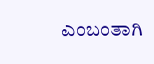ಎಂಬಂತಾಗಿ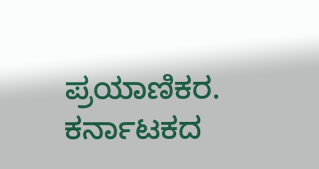ಪ್ರಯಾಣಿಕರ.
ಕರ್ನಾಟಕದ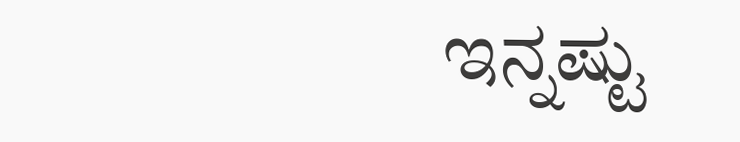ಇನ್ನಷ್ಟು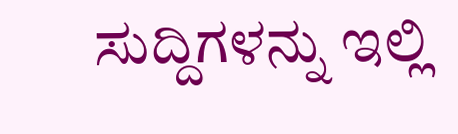ಸುದ್ದಿಗಳನ್ನು ಇಲ್ಲಿ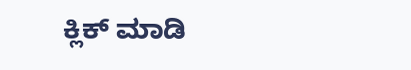ಕ್ಲಿಕ್ ಮಾಡಿ